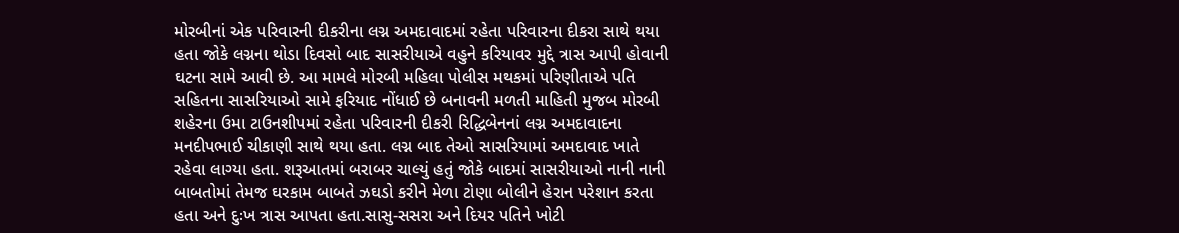મોરબીનાં એક પરિવારની દીકરીના લગ્ન અમદાવાદમાં રહેતા પરિવારના દીકરા સાથે થયા હતા જોકે લગ્નના થોડા દિવસો બાદ સાસરીયાએ વહુને કરિયાવર મુદ્દે ત્રાસ આપી હોવાની ઘટના સામે આવી છે. આ મામલે મોરબી મહિલા પોલીસ મથકમાં પરિણીતાએ પતિ સહિતના સાસરિયાઓ સામે ફરિયાદ નોંધાઈ છે બનાવની મળતી માહિતી મુજબ મોરબી શહેરના ઉમા ટાઉનશીપમાં રહેતા પરિવારની દીકરી રિદ્ધિબેનનાં લગ્ન અમદાવાદના મનદીપભાઈ ચીકાણી સાથે થયા હતા. લગ્ન બાદ તેઓ સાસરિયામાં અમદાવાદ ખાતે રહેવા લાગ્યા હતા. શરૂઆતમાં બરાબર ચાલ્યું હતું જોકે બાદમાં સાસરીયાઓ નાની નાની બાબતોમાં તેમજ ઘરકામ બાબતે ઝઘડો કરીને મેળા ટોણા બોલીને હેરાન પરેશાન કરતા હતા અને દુઃખ ત્રાસ આપતા હતા.સાસુ-સસરા અને દિયર પતિને ખોટી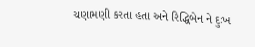ચણામણી કરતા હતા અને રિદ્ધિબેન ને દુઃખ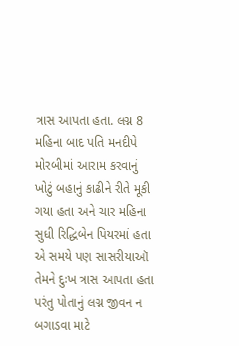ત્રાસ આપતા હતા. લગ્ન 8 મહિના બાદ પતિ મનદીપે મોરબીમાં આરામ કરવાનું ખોટું બહાનું કાઢીને રીતે મૂકી ગયા હતા અને ચાર મહિના સુધી રિદ્ધિબેન પિયરમાં હતા એ સમયે પણ સાસરીયાઑ તેમને દુઃખ ત્રાસ આપતા હતા પરંતુ પોતાનું લગ્ન જીવન ન બગાડવા માટે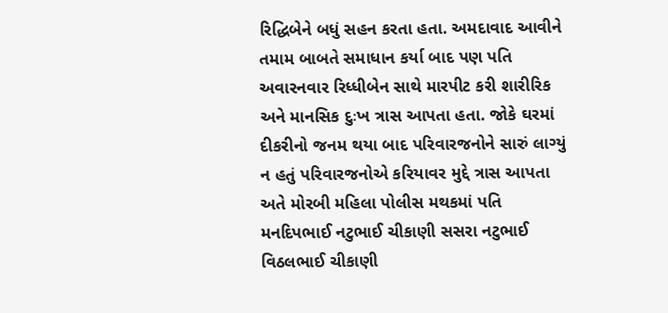રિદ્ધિબેને બધું સહન કરતા હતા. અમદાવાદ આવીને તમામ બાબતે સમાધાન કર્યા બાદ પણ પતિ અવારનવાર રિધ્ધીબેન સાથે મારપીટ કરી શારીરિક અને માનસિક દુઃખ ત્રાસ આપતા હતા. જોકે ઘરમાં દીકરીનો જનમ થયા બાદ પરિવારજનોને સારું લાગ્યું ન હતું પરિવારજનોએ કરિયાવર મુદ્દે ત્રાસ આપતા અતે મોરબી મહિલા પોલીસ મથકમાં પતિ મનદિપભાઈ નટુભાઈ ચીકાણી સસરા નટુભાઈ વિઠલભાઈ ચીકાણી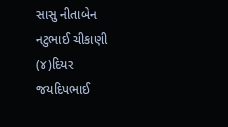સાસુ નીતાબેન નટુભાઈ ચીકાણી (૪)દિયર જયદિપભાઈ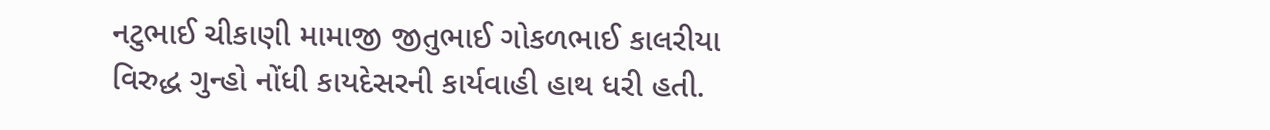નટુભાઈ ચીકાણી મામાજી જીતુભાઈ ગોકળભાઈ કાલરીયા વિરુદ્ધ ગુન્હો નોંધી કાયદેસરની કાર્યવાહી હાથ ધરી હતી.